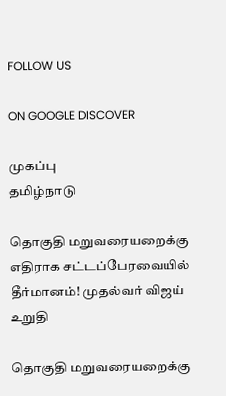FOLLOW US

ON GOOGLE DISCOVER

முகப்பு
தமிழ்நாடு

தொகுதி மறுவரையறைக்கு எதிராக சட்டப்பேரவையில் தீர்மானம்! முதல்வர் விஜய் உறுதி

தொகுதி மறுவரையறைக்கு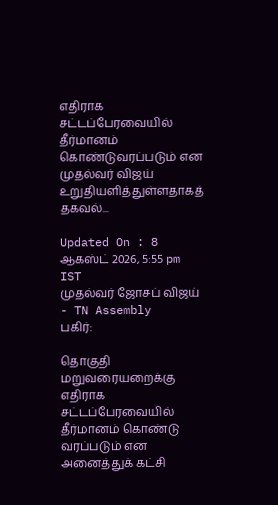எதிராக சட்டப்பேரவையில் தீர்மானம் கொண்டுவரப்படும் என முதல்வர் விஜய் உறுதியளித்துள்ளதாகத் தகவல்...

Updated On : 8 ஆகஸ்ட் 2026, 5:55 pm IST
முதல்வர் ஜோசப் விஜய் - TN Assembly
பகிர்:

தொகுதி மறுவரையறைக்கு எதிராக சட்டப்பேரவையில் தீர்மானம் கொண்டு வரப்படும் என அனைத்துக் கட்சி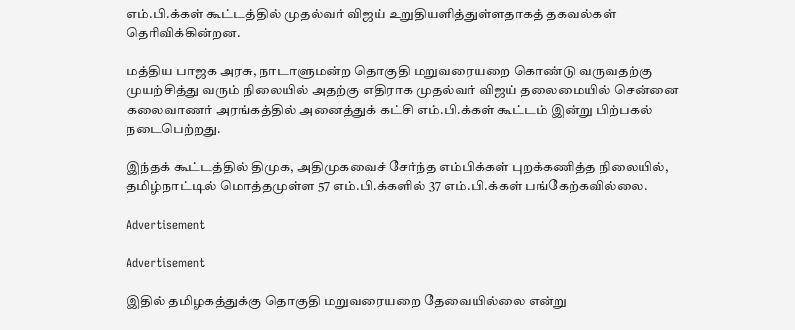எம்.பி.க்கள் கூட்டத்தில் முதல்வர் விஜய் உறுதியளித்துள்ளதாகத் தகவல்கள் தெரிவிக்கின்றன.

மத்திய பாஜக அரசு, நாடாளுமன்ற தொகுதி மறுவரையறை கொண்டு வருவதற்கு முயற்சித்து வரும் நிலையில் அதற்கு எதிராக முதல்வர் விஜய் தலைமையில் சென்னை கலைவாணர் அரங்கத்தில் அனைத்துக் கட்சி எம்.பி.க்கள் கூட்டம் இன்று பிற்பகல் நடைபெற்றது.

இந்தக் கூட்டத்தில் திமுக, அதிமுகவைச் சேர்ந்த எம்பிக்கள் புறக்கணித்த நிலையில், தமிழ்நாட்டில் மொத்தமுள்ள 57 எம்.பி.க்களில் 37 எம்.பி.க்கள் பங்கேற்கவில்லை.

Advertisement

Advertisement

இதில் தமிழகத்துக்கு தொகுதி மறுவரையறை தேவையில்லை என்று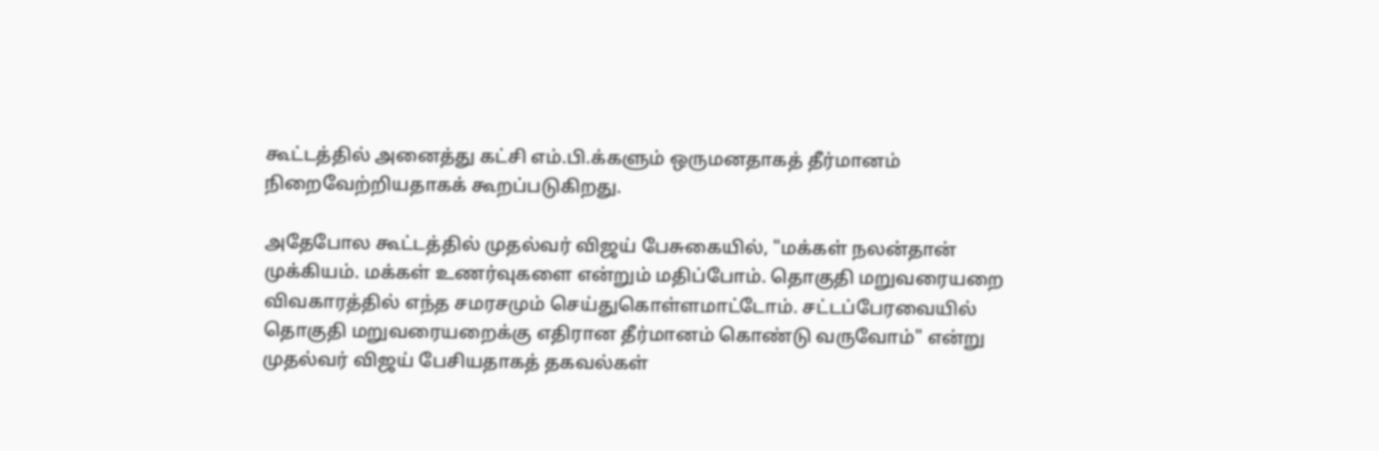கூட்டத்தில் அனைத்து கட்சி எம்.பி.க்களும் ஒருமனதாகத் தீர்மானம் நிறைவேற்றியதாகக் கூறப்படுகிறது.

அதேபோல கூட்டத்தில் முதல்வர் விஜய் பேசுகையில், "மக்கள் நலன்தான் முக்கியம். மக்கள் உணர்வுகளை என்றும் மதிப்போம். தொகுதி மறுவரையறை விவகாரத்தில் எந்த சமரசமும் செய்துகொள்ளமாட்டோம். சட்டப்பேரவையில் தொகுதி மறுவரையறைக்கு எதிரான தீர்மானம் கொண்டு வருவோம்" என்று முதல்வர் விஜய் பேசியதாகத் தகவல்கள்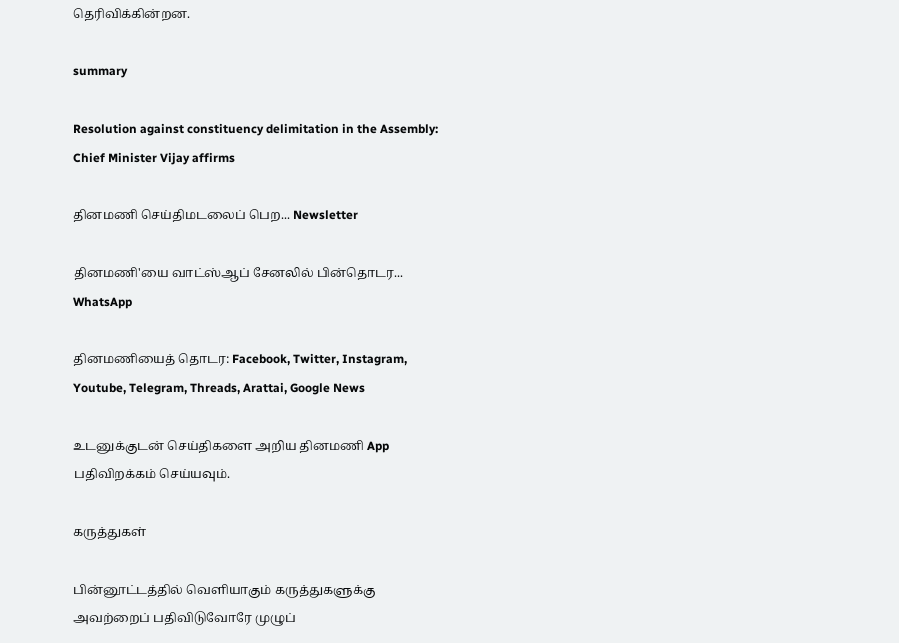தெரிவிக்கின்றன.

summary

Resolution against constituency delimitation in the Assembly: Chief Minister Vijay affirms

தினமணி செய்திமடலைப் பெற... Newsletter

தினமணி'யை வாட்ஸ்ஆப் சேனலில் பின்தொடர... WhatsApp

தினமணியைத் தொடர: Facebook, Twitter, Instagram, Youtube, Telegram, Threads, Arattai, Google News

உடனுக்குடன் செய்திகளை அறிய தினமணி App பதிவிறக்கம் செய்யவும்.

கருத்துகள்

பின்னூட்டத்தில் வெளியாகும் கருத்துகளுக்கு அவற்றைப் பதிவிடுவோரே முழுப்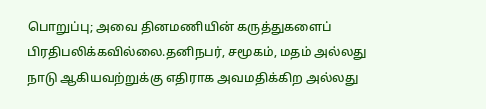பொறுப்பு; அவை தினமணியின் கருத்துகளைப் பிரதிபலிக்கவில்லை.தனிநபர், சமூகம், மதம் அல்லது நாடு ஆகியவற்றுக்கு எதிராக அவமதிக்கிற அல்லது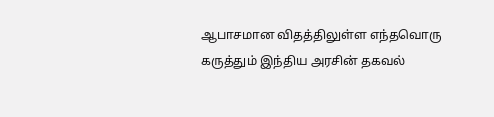ஆபாசமான விதத்திலுள்ள எந்தவொரு கருத்தும் இந்திய அரசின் தகவல்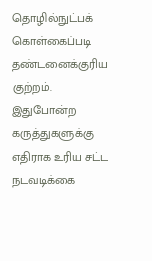தொழில்நுட்பக் கொள்கைப்படி தண்டனைக்குரிய குற்றம். இதுபோன்ற கருத்துகளுக்கு எதிராக உரிய சட்ட நடவடிக்கை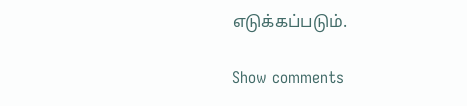எடுக்கப்படும்.

Show comments